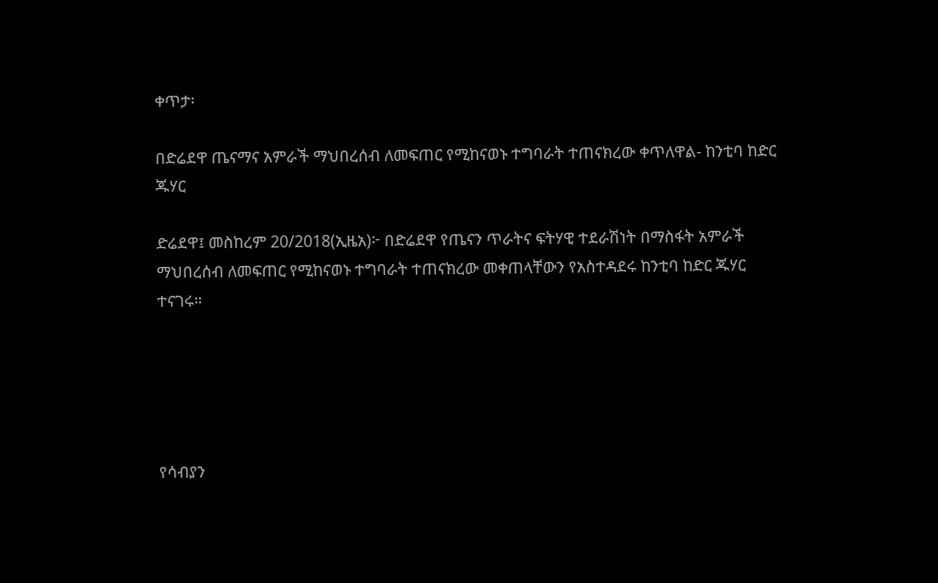ቀጥታ፡

በድሬደዋ ጤናማና አምራች ማህበረሰብ ለመፍጠር የሚከናወኑ ተግባራት ተጠናክረው ቀጥለዋል- ከንቲባ ከድር ጁሃር

ድሬደዋ፤ መስከረም 20/2018(ኢዜአ)፦ በድሬደዋ የጤናን ጥራትና ፍትሃዊ ተደራሽነት በማስፋት አምራች ማህበረሰብ ለመፍጠር የሚከናወኑ ተግባራት ተጠናክረው መቀጠላቸውን የአስተዳደሩ ከንቲባ ከድር ጁሃር ተናገሩ።





የሳብያን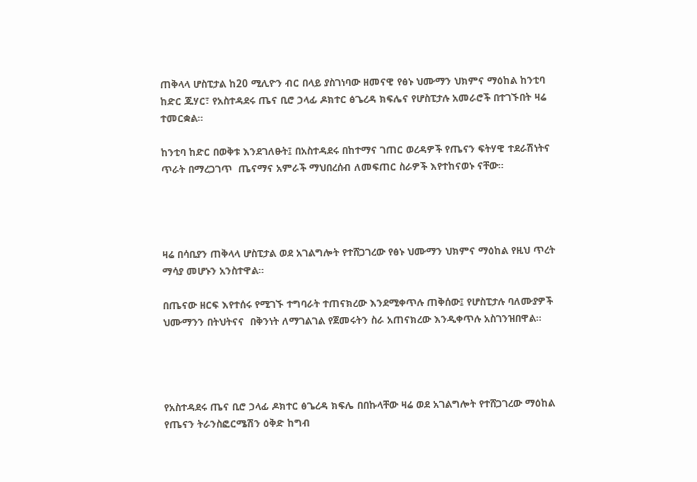ጠቅላላ ሆስፒታል ከ20 ሚሊዮን ብር በላይ ያስገነባው ዘመናዊ የፅኑ ህሙማን ህክምና ማዕከል ከንቲባ ከድር ጁሃር፣ የአስተዳደሩ ጤና ቢሮ ኃላፊ ዶክተር ፅጌረዳ ክፍሌና የሆስፒታሉ አመራሮች በተገኙበት ዛሬ ተመርቋል።

ከንቲባ ከድር በወቅቱ እንደገለፁት፤ በአስተዳደሩ በከተማና ገጠር ወረዳዎች የጤናን ፍትሃዊ ተደራሽነትና ጥራት በማረጋገጥ  ጤናማና አምራች ማህበረሰብ ለመፍጠር ስራዎች እየተከናወኑ ናቸው።




ዛሬ በሳቢያን ጠቅላላ ሆስፒታል ወደ አገልግሎት የተሸጋገረው የፅኑ ህሙማን ህክምና ማዕከል የዚህ ጥረት ማሳያ መሆኑን አንስተዋል።

በጤናው ዘርፍ እየተሰሩ የሚገኙ ተግባራት ተጠናክረው እንደሚቀጥሉ ጠቅሰው፤ የሆስፒታሉ ባለሙያዎች ህሙማንን በትህትናና  በቅንነት ለማገልገል የጀመሩትን ስራ አጠናክረው እንዲቀጥሉ አስገንዝበዋል።




የአስተዳደሩ ጤና ቢሮ ኃላፊ ዶክተር ፅጌረዳ ክፍሌ በበኩላቸው ዛሬ ወደ አገልግሎት የተሸጋገረው ማዕከል የጤናን ትራንስፎርሜሽን ዕቅድ ከግብ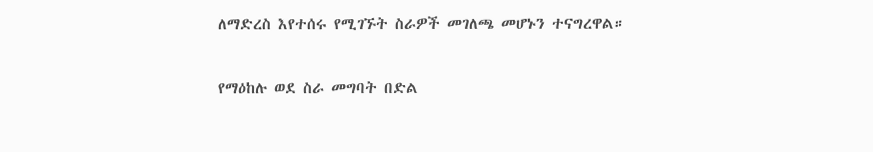ለማድረስ እየተሰሩ የሚገኙት ስራዎች መገለጫ መሆኑን ተናግረዋል።

የማዕከሉ ወደ ስራ መግባት በድል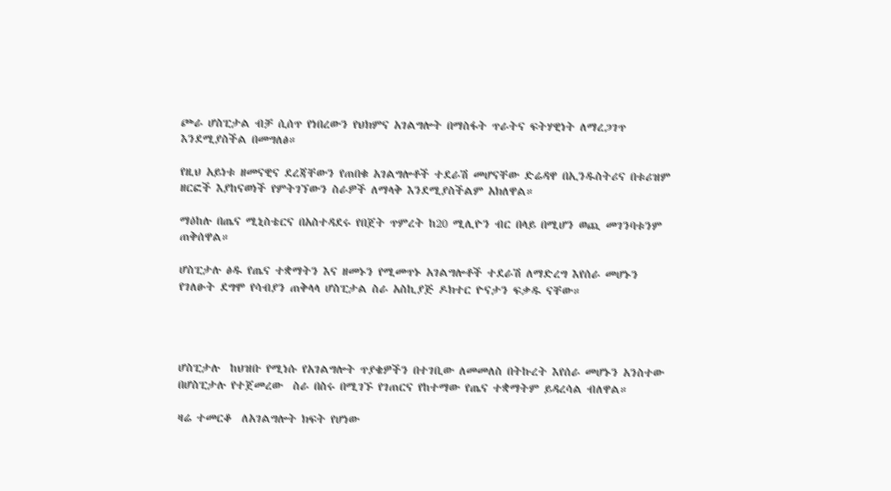ጮራ ሆስፒታል ብቻ ሲሰጥ የነበረውን የህክምና አገልግሎት በማስፋት ጥራትና ፍትሃዊነት ለማረጋገጥ እንደሚያስችል በመግለፅ።

የዚህ አይነቱ ዘመናዊና ደረጃቸውን የጠበቁ አገልግሎቶች ተደራሽ መሆናቸው ድሬዳዋ በኢንዱስትሪና በቱሪዝም ዘርፎች እያከናወነች የምትገኘውን ስራዎች ለማላቅ እንደሚያስችልም አክለዋል።

ማዕከሉ በጤና ሚኒስቴርና በአስተዳደሩ የበጀት ጥምረት ከ20 ሚሊዮን ብር በላይ በሚሆን ወጪ መገንባቱንም ጠቅሰዋል።

ሆስፒታሉ ፅዱ የጤና ተቋማትን እና ዘመኑን የሚመጥኑ አገልግሎቶች ተደራሽ ለማድረግ እየሰራ መሆኑን የገለፁት ደግሞ የሳብያን ጠቅላላ ሆስፒታል ስራ አስኪያጅ ዶክተር ዮናታን ፍቃዱ ናቸው።




ሆስፒታሉ  ከህዝቡ የሚነሱ የአገልግሎት ጥያቄዎችን በተገቢው ለመመለስ በትኩረት እየሰራ መሆኑን አንስተው በሆስፒታሉ የተጀመረው  ስራ በስሩ በሚገኙ የገጠርና የከተማው የጤና ተቋማትም ይዳረሳል ብለዋል።

ዛሬ ተመርቆ  ለአገልግሎት ክፍት የሆነው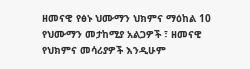ዘመናዊ የፅኑ ህሙማን ህክምና ማዕከል 10 የህሙማን መታከሚያ አልጋዎች ፣ ዘመናዊ የህክምና መሳሪያዎች እንዲሁም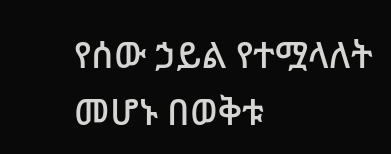የሰው ኃይል የተሟላለት መሆኑ በወቅቱ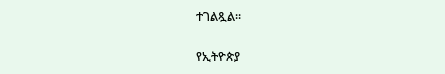ተገልጿል።

የኢትዮጵያ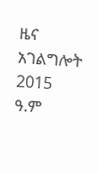ዜና አገልግሎት
2015
ዓ.ም